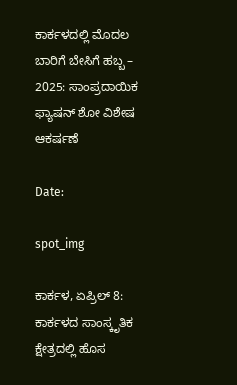ಕಾರ್ಕಳದಲ್ಲಿ ಮೊದಲ ಬಾರಿಗೆ ಬೇಸಿಗೆ ಹಬ್ಬ – 2025: ಸಾಂಪ್ರದಾಯಿಕ ಫ್ಯಾಷನ್ ಶೋ ವಿಶೇಷ ಆಕರ್ಷಣೆ

Date:

spot_img

ಕಾರ್ಕಳ, ಏಪ್ರಿಲ್ 8: ಕಾರ್ಕಳದ ಸಾಂಸ್ಕೃತಿಕ ಕ್ಷೇತ್ರದಲ್ಲಿ ಹೊಸ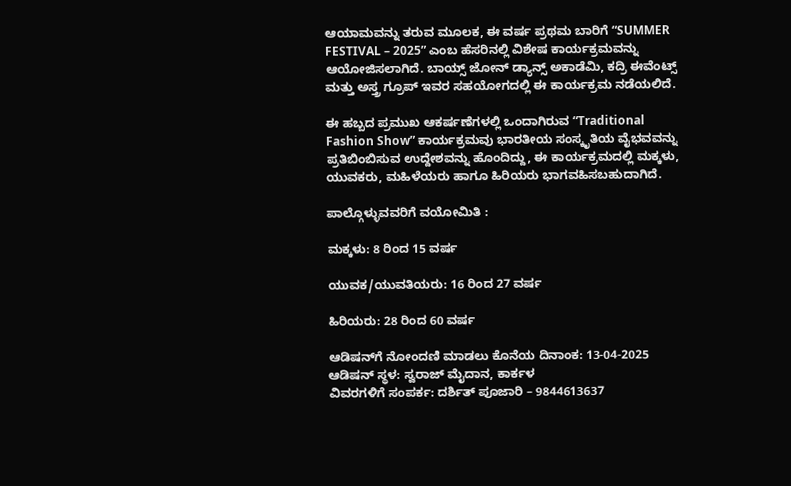ಆಯಾಮವನ್ನು ತರುವ ಮೂಲಕ, ಈ ವರ್ಷ ಪ್ರಥಮ ಬಾರಿಗೆ “SUMMER FESTIVAL – 2025” ಎಂಬ ಹೆಸರಿನಲ್ಲಿ ವಿಶೇಷ ಕಾರ್ಯಕ್ರಮವನ್ನು ಆಯೋಜಿಸಲಾಗಿದೆ. ಬಾಯ್ಸ್ ಜೋನ್ ಡ್ಯಾನ್ಸ್ ಅಕಾಡೆಮಿ, ಕದ್ರಿ ಈವೆಂಟ್ಸ್ ಮತ್ತು ಅಸ್ತ್ರ ಗ್ರೂಪ್ ಇವರ ಸಹಯೋಗದಲ್ಲಿ ಈ ಕಾರ್ಯಕ್ರಮ ನಡೆಯಲಿದೆ.

ಈ ಹಬ್ಬದ ಪ್ರಮುಖ ಆಕರ್ಷಣೆಗಳಲ್ಲಿ ಒಂದಾಗಿರುವ “Traditional Fashion Show” ಕಾರ್ಯಕ್ರಮವು ಭಾರತೀಯ ಸಂಸ್ಕೃತಿಯ ವೈಭವವನ್ನು ಪ್ರತಿಬಿಂಬಿಸುವ ಉದ್ದೇಶವನ್ನು ಹೊಂದಿದ್ದು, ಈ ಕಾರ್ಯಕ್ರಮದಲ್ಲಿ ಮಕ್ಕಳು, ಯುವಕರು, ಮಹಿಳೆಯರು ಹಾಗೂ ಹಿರಿಯರು ಭಾಗವಹಿಸಬಹುದಾಗಿದೆ.

ಪಾಲ್ಗೊಳ್ಳುವವರಿಗೆ ವಯೋಮಿತಿ :

ಮಕ್ಕಳು: 8 ರಿಂದ 15 ವರ್ಷ

ಯುವಕ/ಯುವತಿಯರು: 16 ರಿಂದ 27 ವರ್ಷ

ಹಿರಿಯರು: 28 ರಿಂದ 60 ವರ್ಷ

ಆಡಿಷನ್‌ಗೆ ನೋಂದಣಿ ಮಾಡಲು ಕೊನೆಯ ದಿನಾಂಕ: 13-04-2025
ಆಡಿಷನ್ ಸ್ಥಳ: ಸ್ವರಾಜ್ ಮೈದಾನ, ಕಾರ್ಕಳ
ವಿವರಗಳಿಗೆ ಸಂಪರ್ಕ: ದರ್ಶಿತ್ ಪೂಜಾರಿ – 9844613637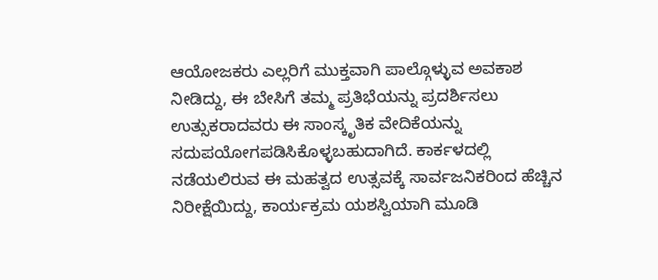ಆಯೋಜಕರು ಎಲ್ಲರಿಗೆ ಮುಕ್ತವಾಗಿ ಪಾಲ್ಗೊಳ್ಳುವ ಅವಕಾಶ ನೀಡಿದ್ದು, ಈ ಬೇಸಿಗೆ ತಮ್ಮ ಪ್ರತಿಭೆಯನ್ನು ಪ್ರದರ್ಶಿಸಲು ಉತ್ಸುಕರಾದವರು ಈ ಸಾಂಸ್ಕೃತಿಕ ವೇದಿಕೆಯನ್ನು ಸದುಪಯೋಗಪಡಿಸಿಕೊಳ್ಳಬಹುದಾಗಿದೆ. ಕಾರ್ಕಳದಲ್ಲಿ ನಡೆಯಲಿರುವ ಈ ಮಹತ್ವದ ಉತ್ಸವಕ್ಕೆ ಸಾರ್ವಜನಿಕರಿಂದ ಹೆಚ್ಚಿನ ನಿರೀಕ್ಷೆಯಿದ್ದು, ಕಾರ್ಯಕ್ರಮ ಯಶಸ್ವಿಯಾಗಿ ಮೂಡಿ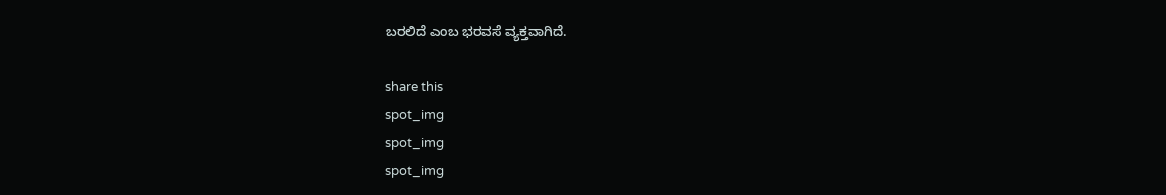ಬರಲಿದೆ ಎಂಬ ಭರವಸೆ ವ್ಯಕ್ತವಾಗಿದೆ.

share this
spot_img
spot_img
spot_img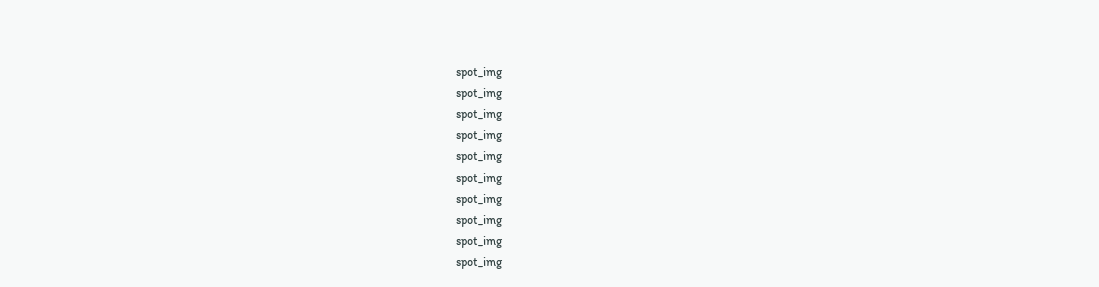spot_img
spot_img
spot_img
spot_img
spot_img
spot_img
spot_img
spot_img
spot_img
spot_img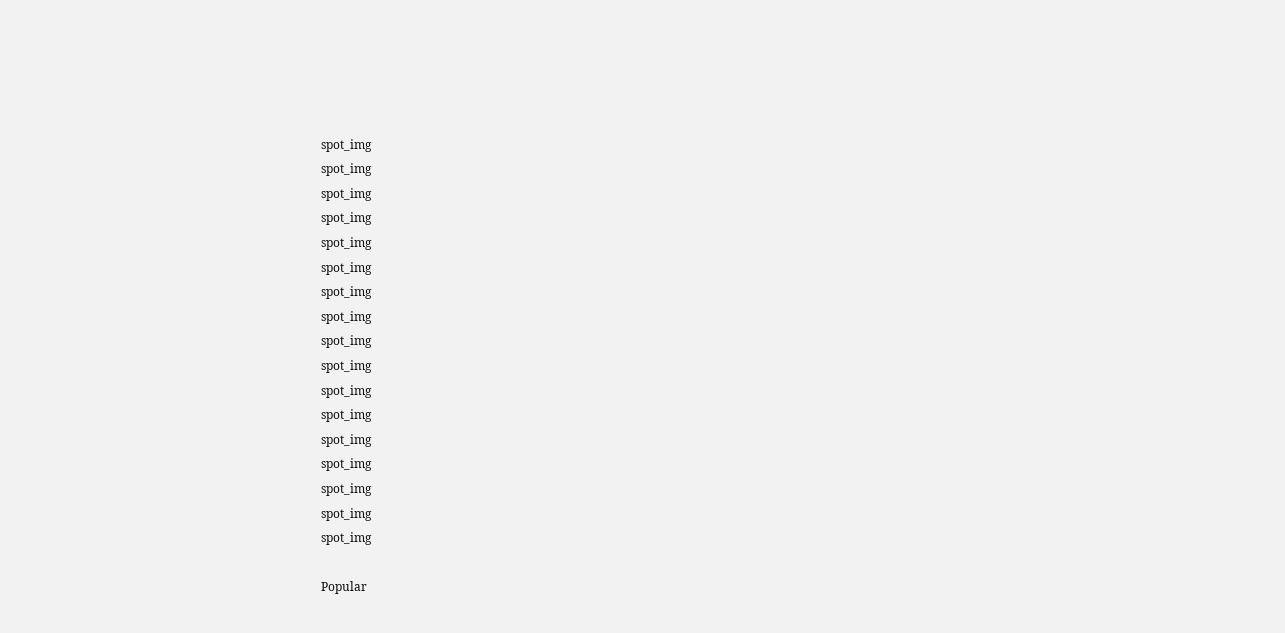spot_img
spot_img
spot_img
spot_img
spot_img
spot_img
spot_img
spot_img
spot_img
spot_img
spot_img
spot_img
spot_img
spot_img
spot_img
spot_img
spot_img

Popular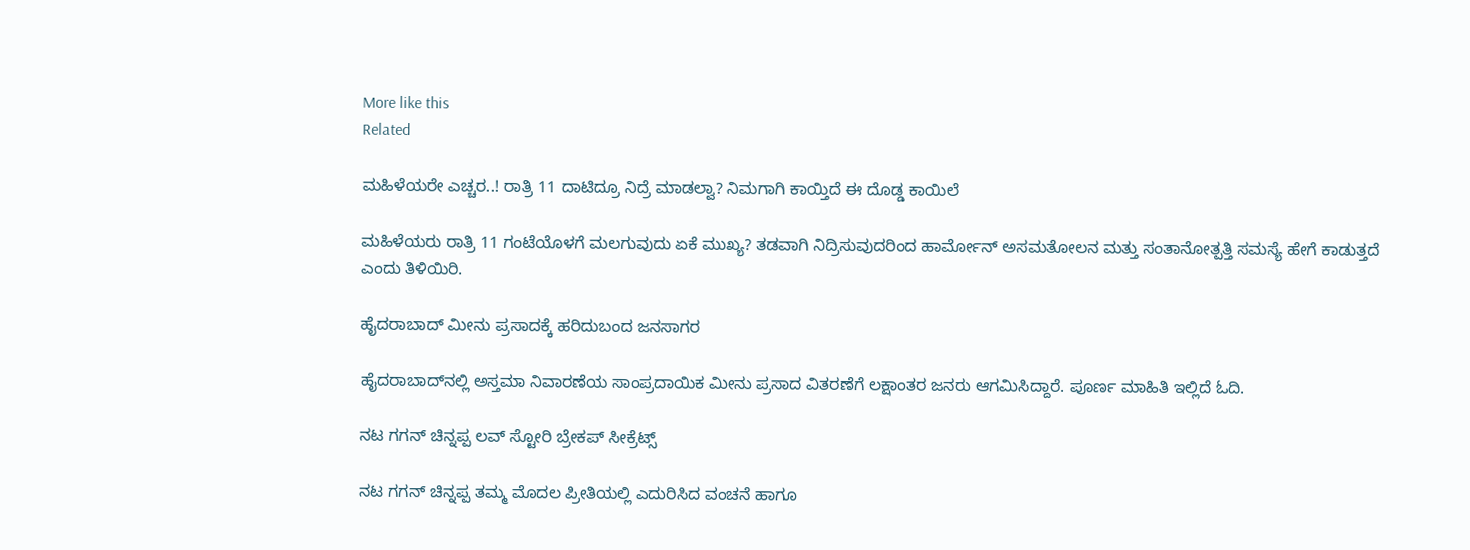More like this
Related

ಮಹಿಳೆಯರೇ ಎಚ್ಚರ..! ರಾತ್ರಿ 11 ದಾಟಿದ್ರೂ ನಿದ್ರೆ ಮಾಡಲ್ವಾ? ನಿಮಗಾಗಿ ಕಾಯ್ತಿದೆ ಈ ದೊಡ್ಡ ಕಾಯಿಲೆ

ಮಹಿಳೆಯರು ರಾತ್ರಿ 11 ಗಂಟೆಯೊಳಗೆ ಮಲಗುವುದು ಏಕೆ ಮುಖ್ಯ? ತಡವಾಗಿ ನಿದ್ರಿಸುವುದರಿಂದ ಹಾರ್ಮೋನ್ ಅಸಮತೋಲನ ಮತ್ತು ಸಂತಾನೋತ್ಪತ್ತಿ ಸಮಸ್ಯೆ ಹೇಗೆ ಕಾಡುತ್ತದೆ ಎಂದು ತಿಳಿಯಿರಿ.

ಹೈದರಾಬಾದ್ ಮೀನು ಪ್ರಸಾದಕ್ಕೆ ಹರಿದುಬಂದ ಜನಸಾಗರ

ಹೈದರಾಬಾದ್‌ನಲ್ಲಿ ಅಸ್ತಮಾ ನಿವಾರಣೆಯ ಸಾಂಪ್ರದಾಯಿಕ ಮೀನು ಪ್ರಸಾದ ವಿತರಣೆಗೆ ಲಕ್ಷಾಂತರ ಜನರು ಆಗಮಿಸಿದ್ದಾರೆ. ಪೂರ್ಣ ಮಾಹಿತಿ ಇಲ್ಲಿದೆ ಓದಿ.

ನಟ ಗಗನ್ ಚಿನ್ನಪ್ಪ ಲವ್ ಸ್ಟೋರಿ ಬ್ರೇಕಪ್ ಸೀಕ್ರೆಟ್ಸ್

ನಟ ಗಗನ್ ಚಿನ್ನಪ್ಪ ತಮ್ಮ ಮೊದಲ ಪ್ರೀತಿಯಲ್ಲಿ ಎದುರಿಸಿದ ವಂಚನೆ ಹಾಗೂ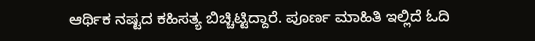ಆರ್ಥಿಕ ನಷ್ಟದ ಕಹಿಸತ್ಯ ಬಿಚ್ಚಿಟ್ಟಿದ್ದಾರೆ. ಪೂರ್ಣ ಮಾಹಿತಿ ಇಲ್ಲಿದೆ ಓದಿ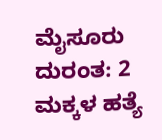ಮೈಸೂರು ದುರಂತ: 2 ಮಕ್ಕಳ ಹತ್ಯೆ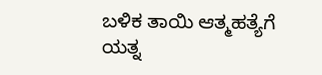ಬಳಿಕ ತಾಯಿ ಆತ್ಮಹತ್ಯೆಗೆ ಯತ್ನ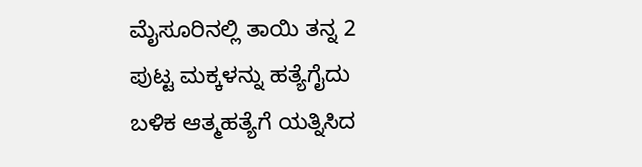ಮೈಸೂರಿನಲ್ಲಿ ತಾಯಿ ತನ್ನ 2 ಪುಟ್ಟ ಮಕ್ಕಳನ್ನು ಹತ್ಯೆಗೈದು ಬಳಿಕ ಆತ್ಮಹತ್ಯೆಗೆ ಯತ್ನಿಸಿದ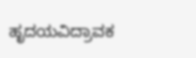ಹೃದಯವಿದ್ರಾವಕ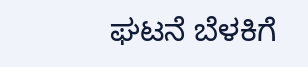ಘಟನೆ ಬೆಳಕಿಗೆ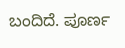ಬಂದಿದೆ. ಪೂರ್ಣ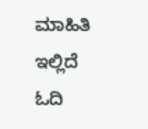ಮಾಹಿತಿ ಇಲ್ಲಿದೆ ಓದಿ